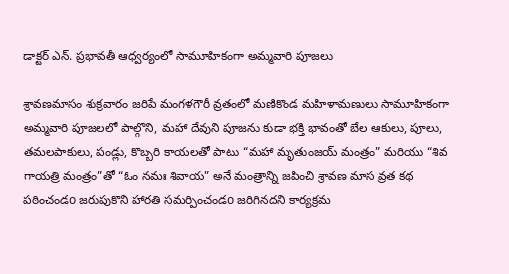డాక్టర్ ఎన్. ప్రభావతీ ఆధ్వర్యంలో సామూహికంగా అమ్మవారి పూజలు

శ్రావణమాసం శుక్రవారం జరిపే మంగళగౌరీ వ్రతంలో మణికొండ మహిళామణులు సామూహికంగా అమ్మవారి పూజలలో పాల్గొని, మహా దేవుని పూజను కుడా భక్తి భావంతో బేల ఆకులు, పూలు, తమలపాకులు, పండ్లు, కొబ్బరి కాయలతో పాటు “మహా మృతుంజయ్ మంత్రం” మరియు “శివ గాయత్రి మంత్రం”తో “ఓం నమః శివాయ” అనే మంత్రాన్ని జపించి శ్రావణ మాస వ్రత కథ పఠించండo జరుపుకొని హారతి సమర్పించండo జరిగినదని కార్యక్రమ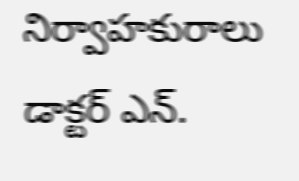నిర్వాహకురాలు డాక్టర్ ఎన్.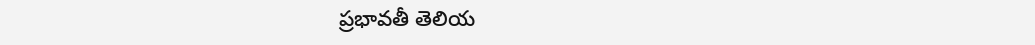ప్రభావతీ తెలియ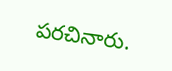పరచినారు.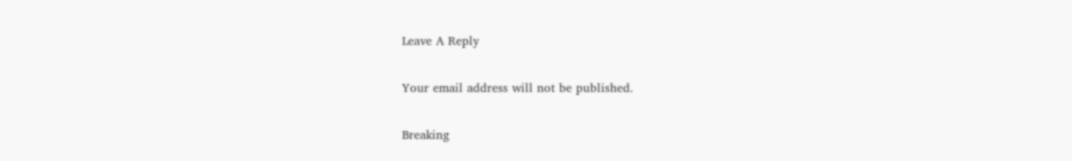Leave A Reply

Your email address will not be published.

Breaking